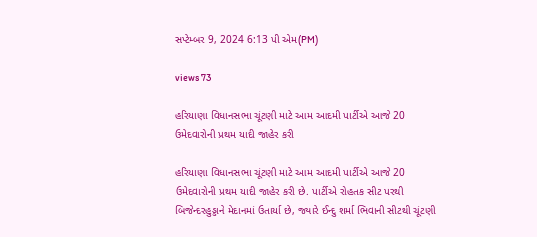સપ્ટેમ્બર 9, 2024 6:13 પી એમ(PM)

views 73

હરિયાણા વિધાનસભા ચૂંટણી માટે આમ આદમી પાર્ટીએ આજે 20 ઉમેદવારોની પ્રથમ યાદી જાહેર કરી

હરિયાણા વિધાનસભા ચૂંટણી માટે આમ આદમી પાર્ટીએ આજે 20 ઉમેદવારોની પ્રથમ યાદી જાહેર કરી છે. પાર્ટીએ રોહતક સીટ પરથી બિજેન્દરહુડ્ડાને મેદાનમાં ઉતાર્યા છે, જ્યારે ઈન્દુ શર્મા ભિવાની સીટથી ચૂંટણી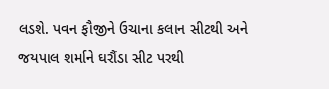લડશે. પવન ફૌજીને ઉચાના કલાન સીટથી અને જયપાલ શર્માને ઘરૌંડા સીટ પરથી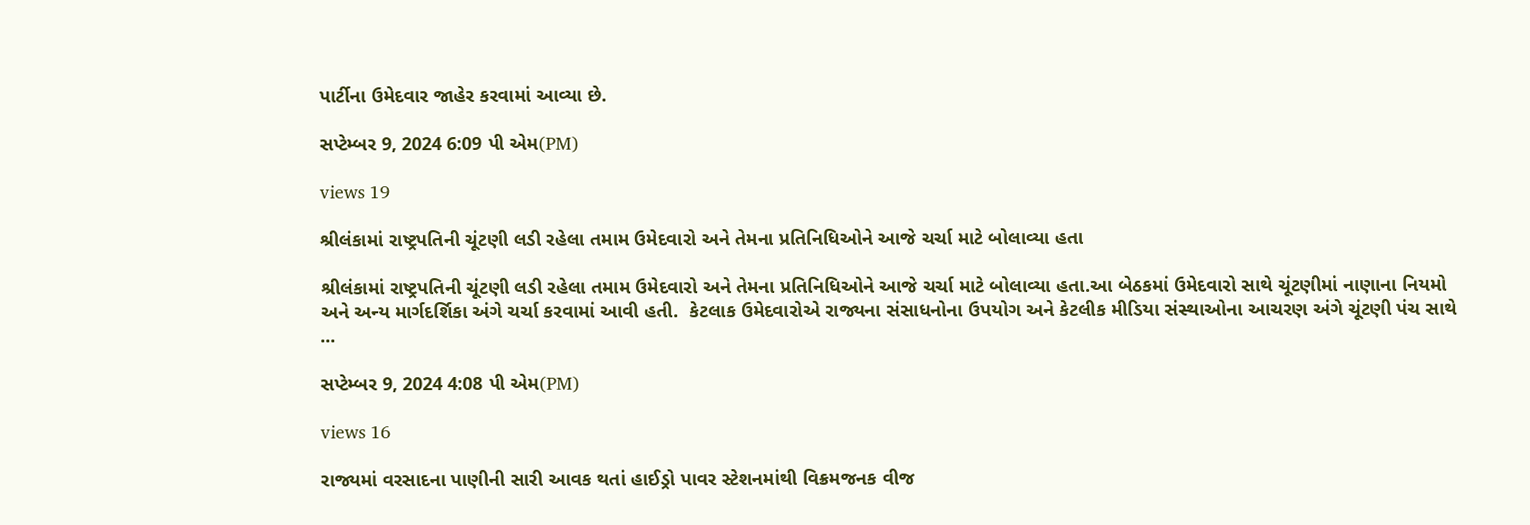પાર્ટીના ઉમેદવાર જાહેર કરવામાં આવ્યા છે.

સપ્ટેમ્બર 9, 2024 6:09 પી એમ(PM)

views 19

શ્રીલંકામાં રાષ્ટ્રપતિની ચૂંટણી લડી રહેલા તમામ ઉમેદવારો અને તેમના પ્રતિનિધિઓને આજે ચર્ચા માટે બોલાવ્યા હતા

શ્રીલંકામાં રાષ્ટ્રપતિની ચૂંટણી લડી રહેલા તમામ ઉમેદવારો અને તેમના પ્રતિનિધિઓને આજે ચર્ચા માટે બોલાવ્યા હતા.આ બેઠકમાં ઉમેદવારો સાથે ચૂંટણીમાં નાણાના નિયમો અને અન્ય માર્ગદર્શિકા અંગે ચર્ચા કરવામાં આવી હતી.  કેટલાક ઉમેદવારોએ રાજ્યના સંસાધનોના ઉપયોગ અને કેટલીક મીડિયા સંસ્થાઓના આચરણ અંગે ચૂંટણી પંચ સાથે ...

સપ્ટેમ્બર 9, 2024 4:08 પી એમ(PM)

views 16

રાજ્યમાં વરસાદના પાણીની સારી આવક થતાં હાઈડ્રો પાવર સ્ટેશનમાંથી વિક્રમજનક વીજ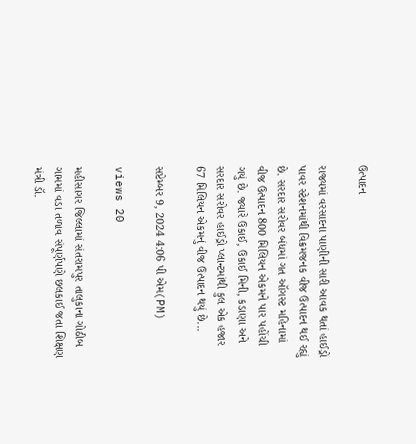ઉત્પાદન

રાજ્યમાં વરસાદના પાણીની સારી આવક થતાં હાઈડ્રો પાવર સ્ટેશનમાંથી વિક્રમજનક વીજ ઉત્પાદન થઈ રહ્યું છે. સરદાર સરોવર બંધમાં ગત ઑગસ્ટ મહિનામાં વીજ ઉત્પાદન 800 મિલિયન એકમને પાર પહોંચી ગયું છે. જ્યારે ઉકાઈ, ઉકાઈ મિની, કડાણા અને સરદાર સરોવર હાઈડ્રો પ્લાન્ટમાંથી કુલ એક હજાર 67 મિલિયન એકમનું વીજ ઉત્પાદન થયું છે...

સપ્ટેમ્બર 9, 2024 4:06 પી એમ(PM)

views 20

મહીસાગર જિલ્લામાં સંતરામપુર તાલુકાના ગોઠીબ ગામમાં વડા તળાવ સંપૂર્ણપણે છલકાઈ જતા શિક્ષણ મંત્રી ડૉ.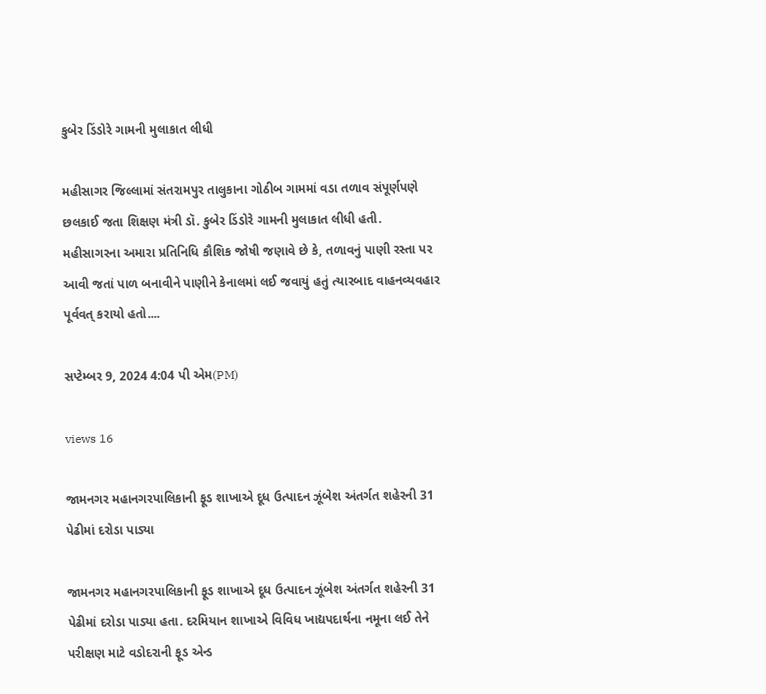કુબેર ડિંડોરે ગામની મુલાકાત લીધી

મહીસાગર જિલ્લામાં સંતરામપુર તાલુકાના ગોઠીબ ગામમાં વડા તળાવ સંપૂર્ણપણે છલકાઈ જતા શિક્ષણ મંત્રી ડૉ. કુબેર ડિંડોરે ગામની મુલાકાત લીધી હતી. મહીસાગરના અમારા પ્રતિનિધિ કૌશિક જોષી જણાવે છે કે, તળાવનું પાણી રસ્તા પર આવી જતાં પાળ બનાવીને પાણીને કેનાલમાં લઈ જવાયું હતું ત્યારબાદ વાહનવ્યવહાર પૂર્વવત્ કરાયો હતો....

સપ્ટેમ્બર 9, 2024 4:04 પી એમ(PM)

views 16

જામનગર મહાનગરપાલિકાની ફૂડ શાખાએ દૂધ ઉત્પાદન ઝૂંબેશ અંતર્ગત શહેરની 31 પેઢીમાં દરોડા પાડ્યા

જામનગર મહાનગરપાલિકાની ફૂડ શાખાએ દૂધ ઉત્પાદન ઝૂંબેશ અંતર્ગત શહેરની 31 પેઢીમાં દરોડા પાડ્યા હતા. દરમિયાન શાખાએ વિવિધ ખાદ્યપદાર્થના નમૂના લઈ તેને પરીક્ષણ માટે વડોદરાની ફૂડ એન્ડ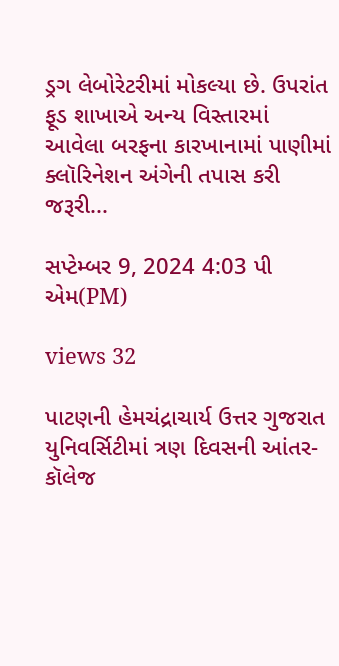ડ્રગ લેબોરેટરીમાં મોકલ્યા છે. ઉપરાંત ફૂડ શાખાએ અન્ય વિસ્તારમાં આવેલા બરફના કારખાનામાં પાણીમાં ક્લૉરિનેશન અંગેની તપાસ કરી જરૂરી...

સપ્ટેમ્બર 9, 2024 4:03 પી એમ(PM)

views 32

પાટણની હેમચંદ્રાચાર્ય ઉત્તર ગુજરાત યુનિવર્સિટીમાં ત્રણ દિવસની આંતર-કૉલેજ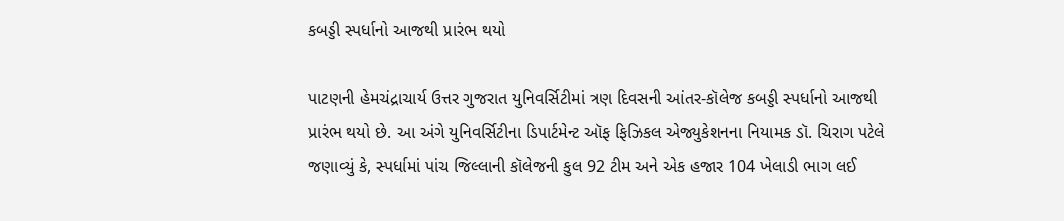કબડ્ડી સ્પર્ધાનો આજથી પ્રારંભ થયો

પાટણની હેમચંદ્રાચાર્ય ઉત્તર ગુજરાત યુનિવર્સિટીમાં ત્રણ દિવસની આંતર-કૉલેજ કબડ્ડી સ્પર્ધાનો આજથી પ્રારંભ થયો છે. આ અંગે યુનિવર્સિટીના ડિપાર્ટમેન્ટ ઑફ ફિઝિકલ એજ્યુકેશનના નિયામક ડૉ. ચિરાગ પટેલે જણાવ્યું કે, સ્પર્ધામાં પાંચ જિલ્લાની કૉલેજની કુલ 92 ટીમ અને એક હજાર 104 ખેલાડી ભાગ લઈ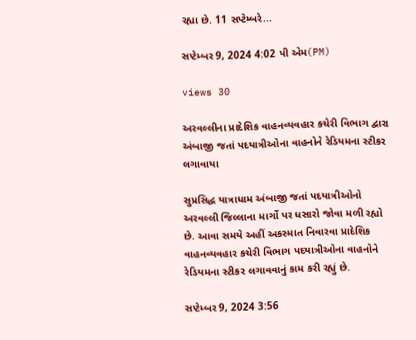રહ્યા છે. 11 સપ્ટેમ્બરે...

સપ્ટેમ્બર 9, 2024 4:02 પી એમ(PM)

views 30

અરવલ્લીના પ્રાદેશિક વાહનવ્યવહાર કચેરી વિભાગ દ્વારા અંબાજી જતાં પદયાત્રીઓના વાહનોને રેડિયમના સ્ટીકર લગાવાયા

સુપ્રસિદ્ધ યાત્રાધામ અંબાજી જતાં પદયાત્રીઓનો અરવલ્લી જિલ્લાના માર્ગો પર ધસારો જોવા મળી રહ્યો છે. આવા સમયે અહીં અકસ્માત નિવારવા પ્રાદેશિક વાહનવ્યવહાર કચેરી વિભાગ પદયાત્રીઓના વાહનોને રેડિયમના સ્ટીકર લગાવવાનું કામ કરી રહ્યું છે.

સપ્ટેમ્બર 9, 2024 3:56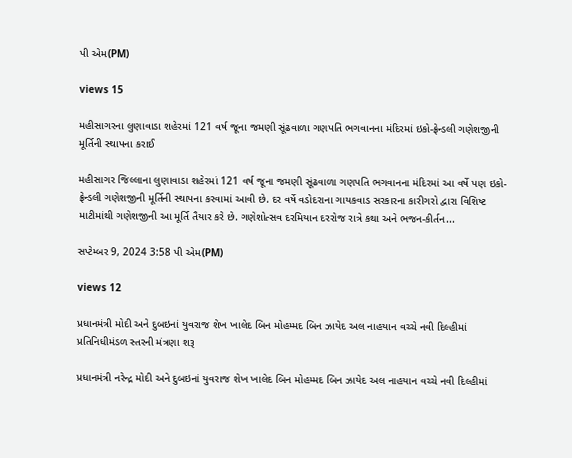પી એમ(PM)

views 15

મહીસાગરના લુણાવાડા શહેરમાં 121 વર્ષ જૂના જમણી સૂંઢવાળા ગણપતિ ભગવાનના મંદિરમાં ઇકો-ફ્રેન્ડલી ગણેશજીની મૂર્તિની સ્થાપના કરાઈ

મહીસાગર જિલ્લાના લુણાવાડા શહેરમાં 121 વર્ષ જૂના જમણી સૂંઢવાળા ગણપતિ ભગવાનના મંદિરમાં આ વર્ષે પણ ઇકો-ફ્રેન્ડલી ગણેશજીની મૂર્તિની સ્થાપના કરવામાં આવી છે. દર વર્ષે વડોદરાના ગાયકવાડ સરકારના કારીગરો દ્વારા વિશિષ્ટ માટીમાંથી ગણેશજીની આ મૂર્તિ તૈયાર કરે છે. ગણેશોત્સવ દરમિયાન દરરોજ રાત્રે કથા અને ભજન-કીર્તન...

સપ્ટેમ્બર 9, 2024 3:58 પી એમ(PM)

views 12

પ્રધાનમંત્રી મોદી અને દુબઇનાં યુવરાજ શેખ ખાલેદ બિન મોહમ્મદ બિન ઝાયેદ અલ નાહયાન વચ્ચે નવી દિલ્હીમાં પ્રતિનિધીમંડળ સ્તરની મંત્રણા શરૂ

પ્રધાનમંત્રી નરેન્દ્ર મોદી અને દુબઇનાં યુવરાજ શેખ ખાલેદ બિન મોહમ્મદ બિન ઝાયેદ અલ નાહયાન વચ્ચે નવી દિલ્હીમાં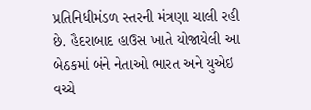પ્રતિનિધીમંડળ સ્તરની મંત્રણા ચાલી રહી છે. હૈદરાબાદ હાઉસ ખાતે યોજાયેલી આ બેઠકમાં બંને નેતાઓ ભારત અને યુએઇ વચ્ચે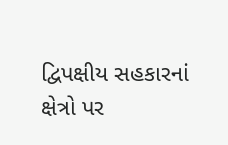દ્વિપક્ષીય સહકારનાં ક્ષેત્રો પર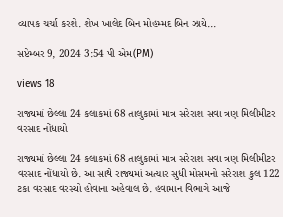વ્યાપક ચર્ચા કરશે. શેખ ખાલેદ બિન મોહમ્મદ બિન ઝાયે...

સપ્ટેમ્બર 9, 2024 3:54 પી એમ(PM)

views 18

રાજ્યમાં છેલ્લા 24 કલાકમાં 68 તાલુકામાં માત્ર સરેરાશ સવા ત્રણ મિલીમીટર વરસાદ નોંધાયો

રાજ્યમાં છેલ્લા 24 કલાકમાં 68 તાલુકામાં માત્ર સરેરાશ સવા ત્રણ મિલીમીટર વરસાદ નોંધાયો છે. આ સાથે રાજ્યમાં અત્યાર સુધી મોસમનો સરેરાશ કુલ 122 ટકા વરસાદ વરસ્યો હોવાના અહેવાલ છે. હવામાન વિભાગે આજે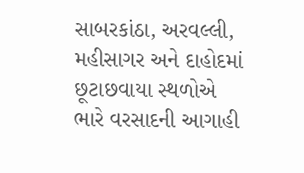સાબરકાંઠા, અરવલ્લી, મહીસાગર અને દાહોદમાં છૂટાછવાયા સ્થળોએ ભારે વરસાદની આગાહી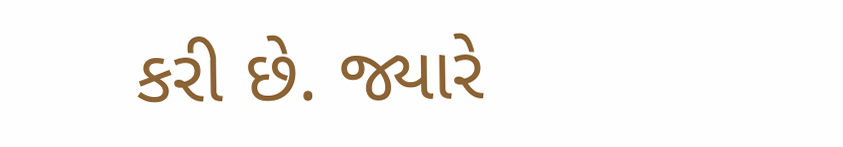કરી છે. જ્યારે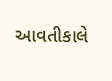આવતીકાલે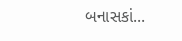બનાસકાં...